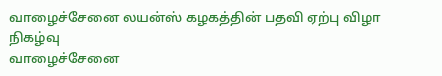வாழைச்சேனை லயன்ஸ் கழகத்தின் பதவி ஏற்பு விழா நிகழ்வு
வாழைச்சேனை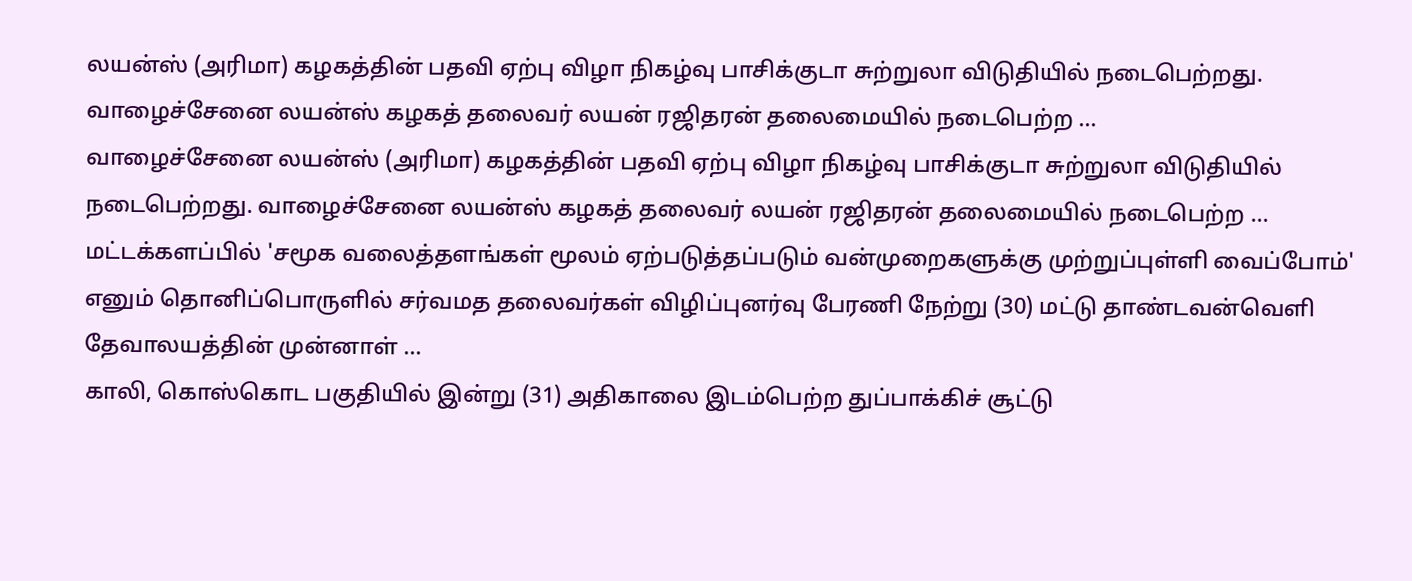லயன்ஸ் (அரிமா) கழகத்தின் பதவி ஏற்பு விழா நிகழ்வு பாசிக்குடா சுற்றுலா விடுதியில் நடைபெற்றது. வாழைச்சேனை லயன்ஸ் கழகத் தலைவர் லயன் ரஜிதரன் தலைமையில் நடைபெற்ற ...
வாழைச்சேனை லயன்ஸ் (அரிமா) கழகத்தின் பதவி ஏற்பு விழா நிகழ்வு பாசிக்குடா சுற்றுலா விடுதியில் நடைபெற்றது. வாழைச்சேனை லயன்ஸ் கழகத் தலைவர் லயன் ரஜிதரன் தலைமையில் நடைபெற்ற ...
மட்டக்களப்பில் 'சமூக வலைத்தளங்கள் மூலம் ஏற்படுத்தப்படும் வன்முறைகளுக்கு முற்றுப்புள்ளி வைப்போம்' எனும் தொனிப்பொருளில் சர்வமத தலைவர்கள் விழிப்புனர்வு பேரணி நேற்று (30) மட்டு தாண்டவன்வெளி தேவாலயத்தின் முன்னாள் ...
காலி, கொஸ்கொட பகுதியில் இன்று (31) அதிகாலை இடம்பெற்ற துப்பாக்கிச் சூட்டு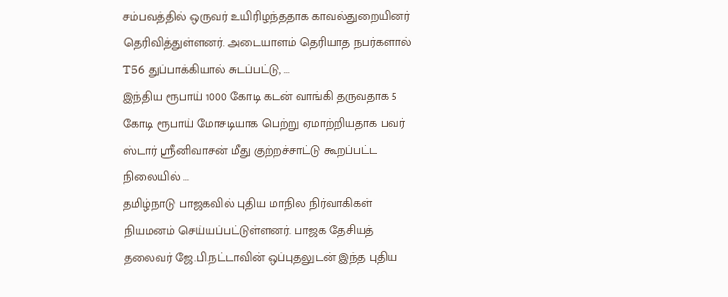சம்பவத்தில் ஒருவர் உயிரிழந்ததாக காவல்துறையினர் தெரிவித்துள்ளனர். அடையாளம் தெரியாத நபர்களால் T56 துப்பாக்கியால் சுடப்பட்டு, ...
இந்திய ரூபாய் 1000 கோடி கடன் வாங்கி தருவதாக 5 கோடி ரூபாய் மோசடியாக பெற்று ஏமாற்றியதாக பவர் ஸ்டார் ஸ்ரீனிவாசன் மீது குற்றச்சாட்டு கூறப்பட்ட நிலையில் ...
தமிழ்நாடு பாஜகவில் புதிய மாநில நிர்வாகிகள் நியமனம் செய்யப்பட்டுள்ளனர். பாஜக தேசியத் தலைவர் ஜே.பி.நட்டாவின் ஒப்புதலுடன் இந்த புதிய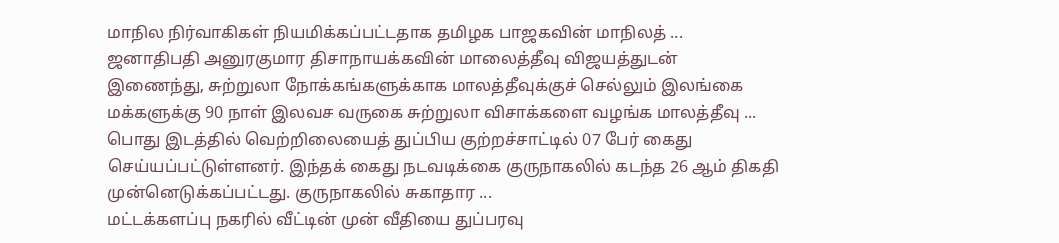மாநில நிர்வாகிகள் நியமிக்கப்பட்டதாக தமிழக பாஜகவின் மாநிலத் ...
ஜனாதிபதி அனுரகுமார திசாநாயக்கவின் மாலைத்தீவு விஜயத்துடன் இணைந்து, சுற்றுலா நோக்கங்களுக்காக மாலத்தீவுக்குச் செல்லும் இலங்கை மக்களுக்கு 90 நாள் இலவச வருகை சுற்றுலா விசாக்களை வழங்க மாலத்தீவு ...
பொது இடத்தில் வெற்றிலையைத் துப்பிய குற்றச்சாட்டில் 07 பேர் கைது செய்யப்பட்டுள்ளனர். இந்தக் கைது நடவடிக்கை குருநாகலில் கடந்த 26 ஆம் திகதி முன்னெடுக்கப்பட்டது. குருநாகலில் சுகாதார ...
மட்டக்களப்பு நகரில் வீட்டின் முன் வீதியை துப்பரவு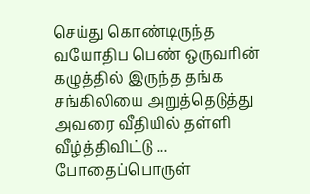செய்து கொண்டிருந்த வயோதிப பெண் ஒருவரின் கழுத்தில் இருந்த தங்க சங்கிலியை அறுத்தெடுத்து அவரை வீதியில் தள்ளி வீழ்த்திவிட்டு ...
போதைப்பொருள்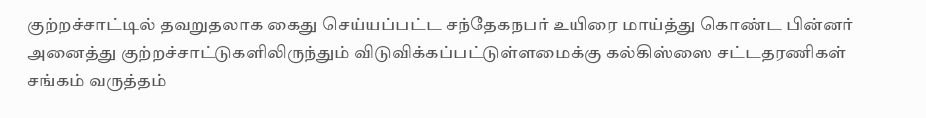குற்றச்சாட்டில் தவறுதலாக கைது செய்யப்பட்ட சந்தேகநபர் உயிரை மாய்த்து கொண்ட பின்னர் அனைத்து குற்றச்சாட்டுகளிலிருந்தும் விடுவிக்கப்பட்டுள்ளமைக்கு கல்கிஸ்ஸை சட்டதரணிகள் சங்கம் வருத்தம்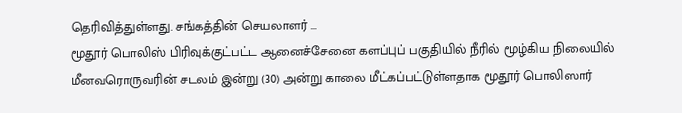தெரிவித்துள்ளது. சங்கத்தின் செயலாளர் ...
மூதூர் பொலிஸ் பிரிவுக்குட்பட்ட ஆனைச்சேனை களப்புப் பகுதியில் நீரில் மூழ்கிய நிலையில் மீனவரொருவரின் சடலம் இன்று (30) அன்று காலை மீட்கப்பட்டுள்ளதாக மூதூர் பொலிஸார்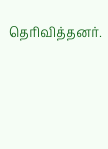தெரிவித்தனர்.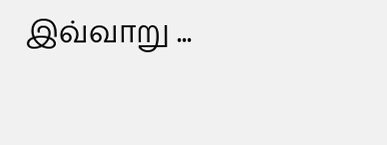இவ்வாறு ...